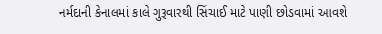નર્મદાની કેનાલમાં કાલે ગુરૂવારથી સિંચાઈ માટે પાણી છોડવામાં આવશે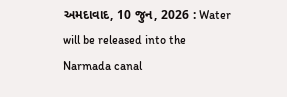અમદાવાદ, 10 જુન, 2026 : Water will be released into the Narmada canal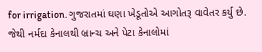for irrigation. ગુજરાતમાં ઘણા ખેડૂતોએ આગોતરૂ વાવેતર કર્યુ છે. જેથી નર્મદા કેનાલથી બ્રાન્ચ અને પેટા કેનાલોમાં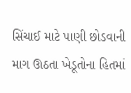સિંચાઈ માટે પાણી છોડવાની માગ ઊઠતા ખેડૂતોના હિતમાં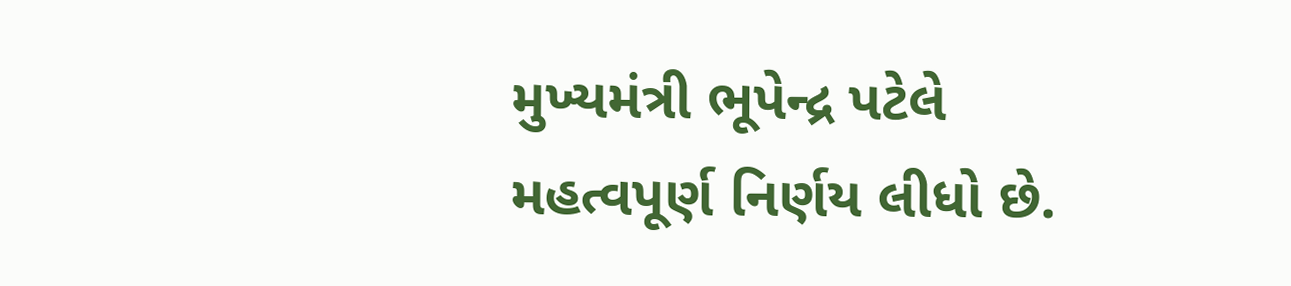મુખ્યમંત્રી ભૂપેન્દ્ર પટેલે મહત્વપૂર્ણ નિર્ણય લીધો છે.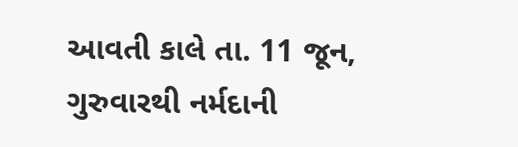આવતી કાલે તા. 11 જૂન, ગુરુવારથી નર્મદાની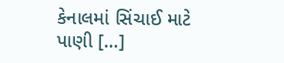કેનાલમાં સિંચાઈ માટે પાણી […]